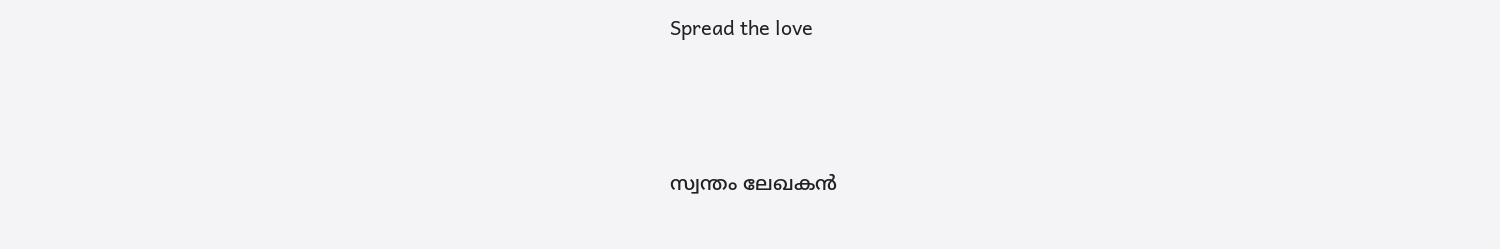Spread the love



സ്വന്തം ലേഖകൻ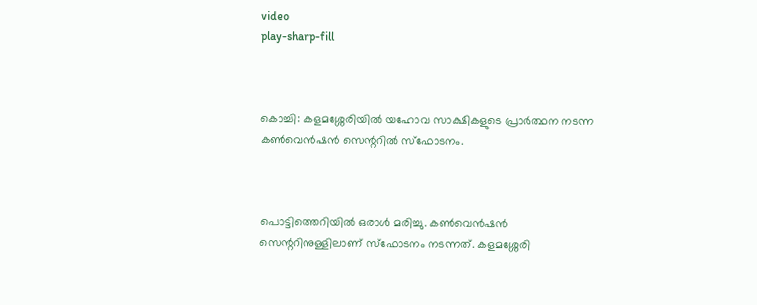video
play-sharp-fill



കൊച്ചി: കളമശ്ശേരിയില്‍ യഹോവ സാക്ഷികളുടെ പ്രാര്‍ത്ഥന നടന്ന കണ്‍വെൻഷൻ സെന്ററില്‍ സ്‌ഫോടനം.



പൊട്ടിത്തെറിയില്‍ ഒരാള്‍ മരിച്ചു. കണ്‍വെൻഷൻ സെന്ററിനുള്ളിലാണ് സ്‌ഫോടനം നടന്നത്. കളമശ്ശേരി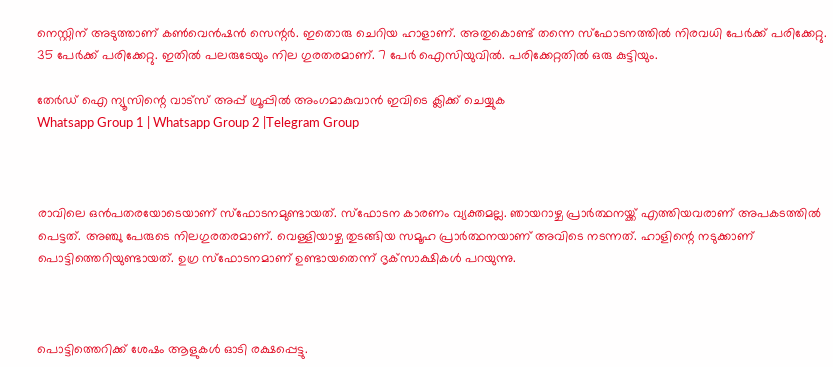നെസ്റ്റിന് അടുത്താണ് കണ്‍വെൻഷൻ സെന്റര്‍. ഇതൊരു ചെറിയ ഹാളാണ്. അതുകൊണ്ട് തന്നെ സ്‌ഫോടനത്തില്‍ നിരവധി പേര്‍ക്ക് പരിക്കേറ്റു. 35 പേര്‍ക്ക് പരിക്കേറ്റു. ഇതില്‍ പലരുടേയും നില ഗുരതരമാണ്. 7 പേർ ഐസിയുവിൽ. പരിക്കേറ്റതിൽ ഒരു കുട്ടിയും.

തേർഡ് ഐ ന്യൂസിന്റെ വാട്സ് അപ്പ് ഗ്രൂപ്പിൽ അംഗമാകുവാൻ ഇവിടെ ക്ലിക്ക് ചെയ്യുക
Whatsapp Group 1 | Whatsapp Group 2 |Telegram Group



രാവിലെ ഒൻപതരയോടെയാണ് സ്‌ഫോടനമുണ്ടായത്. സ്‌ഫോടന കാരണം വ്യക്തമല്ല. ഞായറാഴ്ച പ്രാര്‍ത്ഥനയ്ക്ക് എത്തിയവരാണ് അപകടത്തില്‍ പെട്ടത്. അഞ്ചു പേരുടെ നിലഗുരതരമാണ്. വെള്ളിയാഴ്ച തുടങ്ങിയ സമൂഹ പ്രാര്‍ത്ഥനയാണ് അവിടെ നടന്നത്. ഹാളിന്റെ നടുക്കാണ് പൊട്ടിത്തെറിയുണ്ടായത്. ഉഗ്ര സ്‌ഫോടനമാണ് ഉണ്ടായതെന്ന് ദൃക്‌സാക്ഷികള്‍ പറയുന്നു.



പൊട്ടിത്തെറിക്ക് ശേഷം ആളുകള്‍ ഓടി രക്ഷപ്പെട്ടു.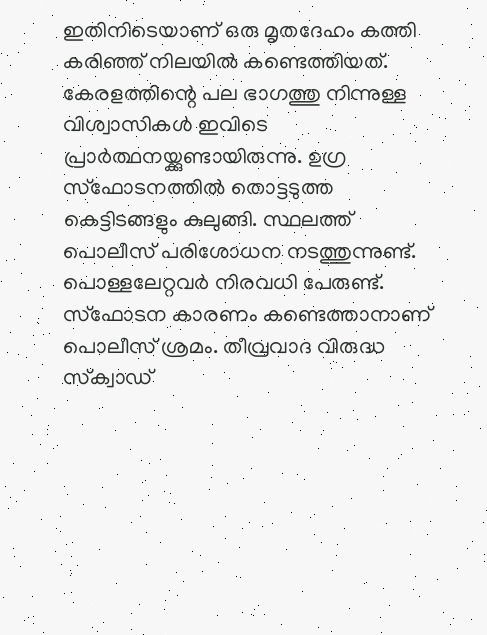ഇതിനിടെയാണ് ഒരു മൃതദേഹം കത്തി കരിഞ്ഞ് നിലയില്‍ കണ്ടെത്തിയത്. കേരളത്തിന്റെ പല ഭാഗത്തു നിന്നുള്ള വിശ്വാസികള്‍ ഇവിടെ പ്രാര്‍ത്ഥനയ്ക്കുണ്ടായിരുന്നു. ഉഗ്ര സ്‌ഫോടനത്തില്‍ തൊട്ടടുത്ത കെട്ടിടങ്ങളും കുലുങ്ങി. സ്ഥലത്ത് പൊലീസ് പരിശോധന നടത്തുന്നുണ്ട്. പൊള്ളലേറ്റവര്‍ നിരവധി പേരുണ്ട്. സ്‌ഫോടന കാരണം കണ്ടെത്താനാണ് പൊലീസ് ശ്രമം. തീവ്രവാദ വിരുദ്ധ സ്‌ക്വാഡ്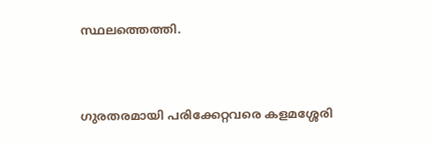സ്ഥലത്തെത്തി.



ഗുരതരമായി പരിക്കേറ്റവരെ കളമശ്ശേരി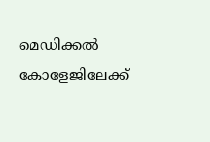മെഡിക്കല്‍ കോളേജിലേക്ക്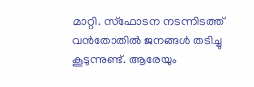മാറ്റി. സ്‌ഫോടന നടന്നിടത്ത് വൻതോതില്‍ ജനങ്ങള്‍ തടിച്ചു കൂടുന്നുണ്ട്. ആരേയും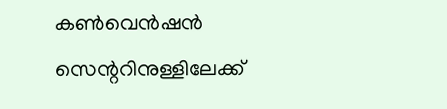കണ്‍വെൻഷൻ സെന്ററിനുള്ളിലേക്ക്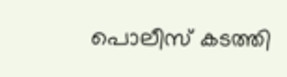പൊലീസ് കടത്തി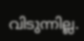വിടുന്നില്ല.